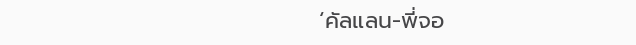‘คัลแลน-พี่จอ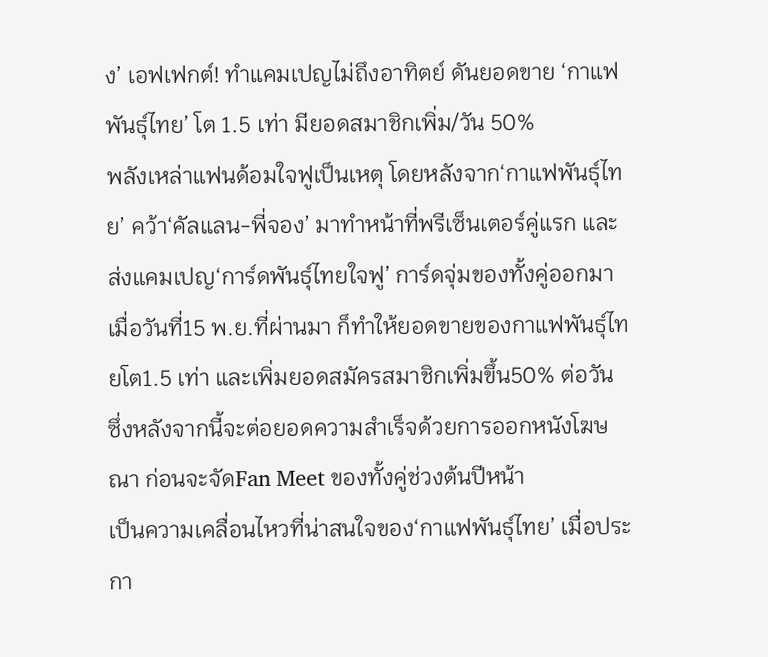ง’ เอฟเฟกต์! ทำแคมเปญไม่ถึงอาทิตย์ ดันยอดขาย ‘กาแฟพันธุ์ไทย’ โต 1.5 เท่า มียอดสมาชิกเพิ่ม/วัน 50%
พลังเหล่าแฟนด้อมใจฟูเป็นเหตุ โดยหลังจาก‘กาแฟพันธุ์ไทย’ คว้า‘คัลแลน-พี่จอง’ มาทำหน้าที่พรีเซ็นเตอร์คู่แรก และส่งแคมเปญ‘การ์ดพันธุ์ไทยใจฟู’ การ์ดจุ่มของทั้งคู่ออกมาเมื่อวันที่15 พ.ย.ที่ผ่านมา ก็ทำให้ยอดขายของกาแฟพันธุ์ไทยโต1.5 เท่า และเพิ่มยอดสมัครสมาชิกเพิ่มขึ้น50% ต่อวัน ซึ่งหลังจากนี้จะต่อยอดความสำเร็จด้วยการออกหนังโฆษณา ก่อนจะจัดFan Meet ของทั้งคู่ช่วงต้นปีหน้า
เป็นความเคลื่อนไหวที่น่าสนใจของ‘กาแฟพันธุ์ไทย’ เมื่อประกา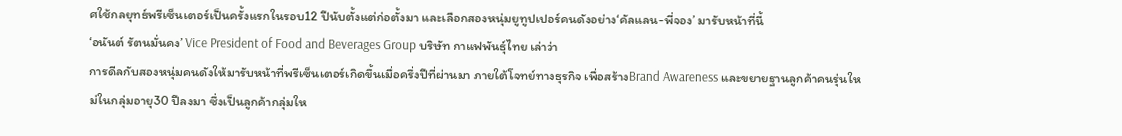ศใช้กลยุทธ์พรีเซ็นเตอร์เป็นครั้งแรกในรอบ12 ปีนับตั้งแต่ก่อตั้งมา และเลือกสองหนุ่มยูทูปเปอร์คนดังอย่าง‘คัลแลน-พี่จอง’ มารับหน้าที่นี้
‘อนันต์ รัตนมั่นคง’ Vice President of Food and Beverages Group บริษัท กาแฟพันธุ์ไทย เล่าว่า
การดีลกับสองหนุ่มคนดังให้มารับหน้าที่พรีเซ็นเตอร์เกิดขึ้นเมื่อครึ่งปีที่ผ่านมา ภายใต้โจทย์ทางธุรกิจ เพื่อสร้างBrand Awareness และขยายฐานลูกค้าคนรุ่นใหม่ในกลุ่มอายุ30 ปีลงมา ซึ่งเป็นลูกค้ากลุ่มให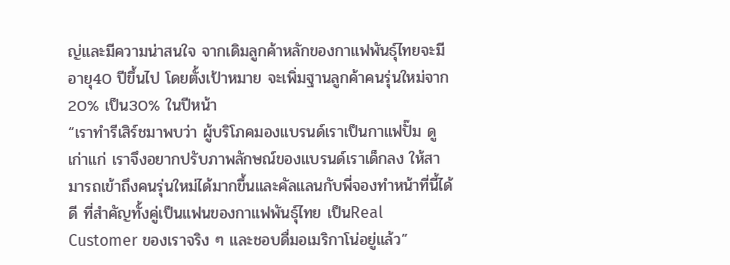ญ่และมีความน่าสนใจ จากเดิมลูกค้าหลักของกาแฟพันธุ์ไทยจะมีอายุ40 ปีขึ้นไป โดยตั้งเป้าหมาย จะเพิ่มฐานลูกค้าคนรุ่นใหม่จาก20% เป็น30% ในปีหน้า
“เราทำรีเสิร์ชมาพบว่า ผู้บริโภคมองแบรนด์เราเป็นกาแฟปั๊ม ดูเก่าแก่ เราจึงอยากปรับภาพลักษณ์ของแบรนด์เราเด็กลง ให้สามารถเข้าถึงคนรุ่นใหม่ได้มากขึ้นและคัลแลนกับพี่จองทำหน้าที่นี้ได้ดี ที่สำคัญทั้งคู่เป็นแฟนของกาแฟพันธุ์ไทย เป็นReal Customer ของเราจริง ๆ และชอบดื่มอเมริกาโน่อยู่แล้ว”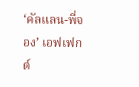‘คัลแลน-พี่จอง’ เอฟเฟกต์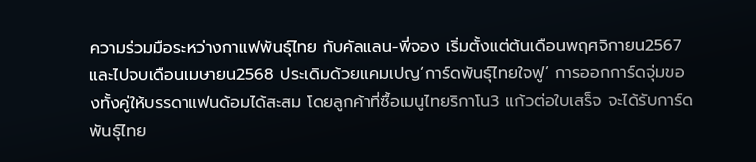ความร่วมมือระหว่างกาแฟพันธุ์ไทย กับคัลแลน-พี่จอง เริ่มตั้งแต่ต้นเดือนพฤศจิกายน2567 และไปจบเดือนเมษายน2568 ประเดิมด้วยแคมเปญ‘การ์ดพันธุ์ไทยใจฟู’ การออกการ์ดจุ่มของทั้งคู่ให้บรรดาแฟนด้อมได้สะสม โดยลูกค้าที่ซื้อเมนูไทยริกาโน3 แก้วต่อใบเสร็จ จะได้รับการ์ดพันธุ์ไทย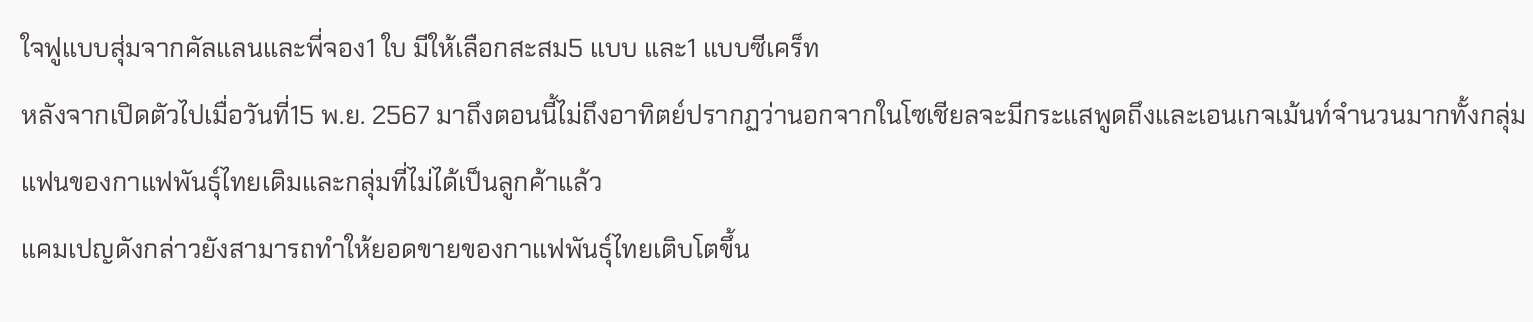ใจฟูแบบสุ่มจากคัลแลนและพี่จอง1 ใบ มีให้เลือกสะสม5 แบบ และ1 แบบซีเคร็ท
หลังจากเปิดตัวไปเมื่อวันที่15 พ.ย. 2567 มาถึงตอนนี้ไม่ถึงอาทิตย์ปรากฏว่านอกจากในโซเชียลจะมีกระแสพูดถึงและเอนเกจเม้นท์จำนวนมากทั้งกลุ่มแฟนของกาแฟพันธุ์ไทยเดิมและกลุ่มที่ไม่ได้เป็นลูกค้าแล้ว
แคมเปญดังกล่าวยังสามารถทำให้ยอดขายของกาแฟพันธุ์ไทยเติบโตขึ้น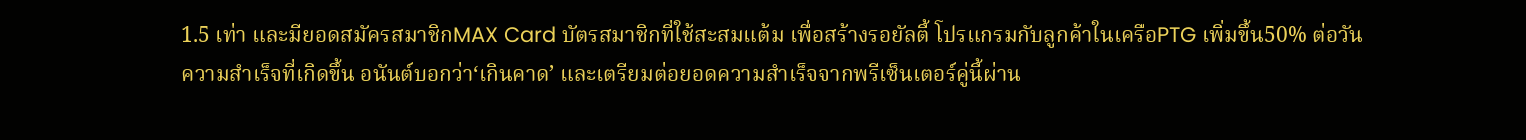1.5 เท่า และมียอดสมัครสมาชิกMAX Card บัตรสมาชิกที่ใช้สะสมแต้ม เพื่อสร้างรอยัลตี้ โปรแกรมกับลูกค้าในเครือPTG เพิ่มขึ้น50% ต่อวัน
ความสำเร็จที่เกิดขึ้น อนันต์บอกว่า‘เกินคาด’ และเตรียมต่อยอดความสำเร็จจากพรีเซ็นเตอร์คู่นี้ผ่าน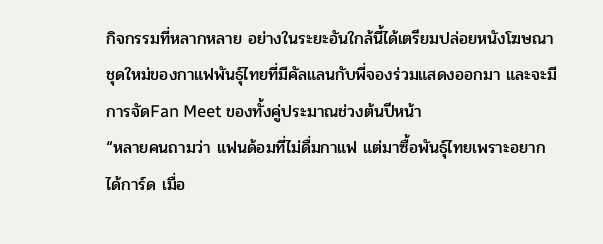กิจกรรมที่หลากหลาย อย่างในระยะอันใกล้นี้ได้เตรียมปล่อยหนังโฆษณาชุดใหม่ของกาแฟพันธุ์ไทยที่มีคัลแลนกับพี่จองร่วมแสดงออกมา และจะมีการจัดFan Meet ของทั้งคู่ประมาณช่วงต้นปีหน้า
“หลายคนถามว่า แฟนด้อมที่ไม่ดื่มกาแฟ แต่มาซื้อพันธุ์ไทยเพราะอยากได้การ์ด เมื่อ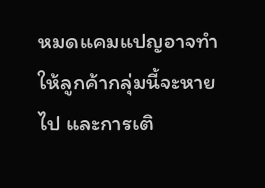หมดแคมแปญอาจทำให้ลูกค้ากลุ่มนี้จะหายไป และการเติ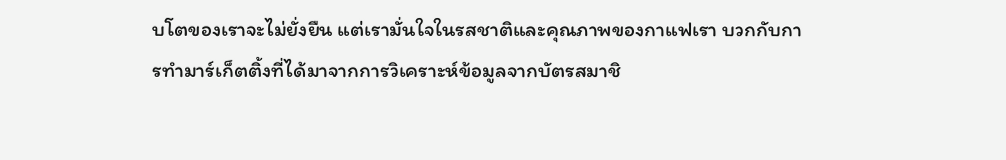บโตของเราจะไม่ยั่งยืน แต่เรามั่นใจในรสชาติและคุณภาพของกาแฟเรา บวกกับการทำมาร์เก็ตติ้งที่ได้มาจากการวิเคราะห์ข้อมูลจากบัตรสมาชิ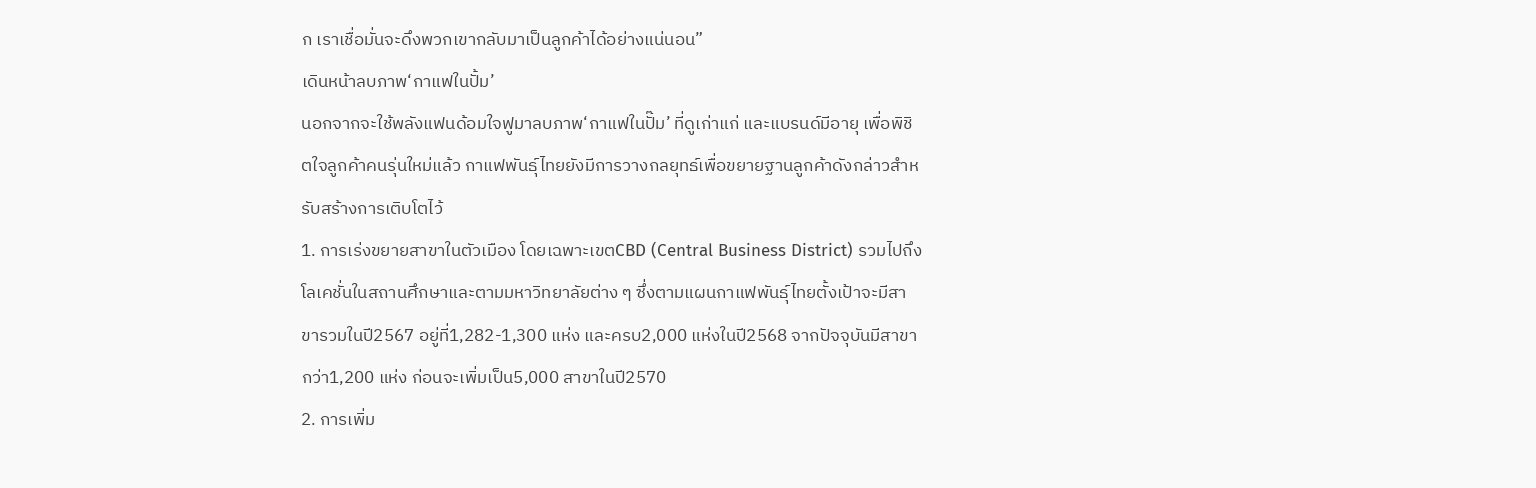ก เราเชื่อมั่นจะดึงพวกเขากลับมาเป็นลูกค้าได้อย่างแน่นอน”
เดินหน้าลบภาพ‘กาแฟในปั้ม’
นอกจากจะใช้พลังแฟนด้อมใจฟูมาลบภาพ‘กาแฟในปั๊ม’ ที่ดูเก่าแก่ และแบรนด์มีอายุ เพื่อพิชิตใจลูกค้าคนรุ่นใหม่แล้ว กาแฟพันธุ์ไทยยังมีการวางกลยุทธ์เพื่อขยายฐานลูกค้าดังกล่าวสำหรับสร้างการเติบโตไว้
1. การเร่งขยายสาขาในตัวเมือง โดยเฉพาะเขตCBD (Central Business District) รวมไปถึงโลเคชั่นในสถานศึกษาและตามมหาวิทยาลัยต่าง ๆ ซึ่งตามแผนกาแฟพันธุ์ไทยตั้งเป้าจะมีสาขารวมในปี2567 อยู่ที่1,282-1,300 แห่ง และครบ2,000 แห่งในปี2568 จากปัจจุบันมีสาขากว่า1,200 แห่ง ก่อนจะเพิ่มเป็น5,000 สาขาในปี2570
2. การเพิ่ม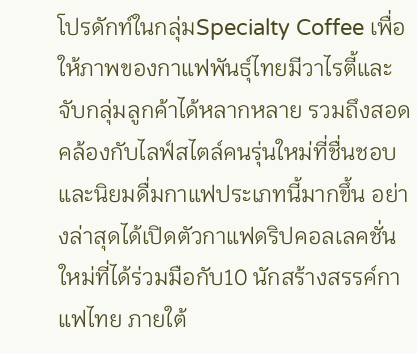โปรดักท์ในกลุ่มSpecialty Coffee เพื่อให้ภาพของกาแฟพันธุ์ไทยมีวาไรตี้และจับกลุ่มลูกค้าได้หลากหลาย รวมถึงสอดคล้องกับไลฟ์สไตล์คนรุ่นใหม่ที่ชื่นชอบและนิยมดื่มกาแฟประเภทนี้มากขึ้น อย่างล่าสุดได้เปิดตัวกาแฟดริปคอลเลคชั่นใหม่ที่ได้ร่วมมือกับ10 นักสร้างสรรค์กาแฟไทย ภายใต้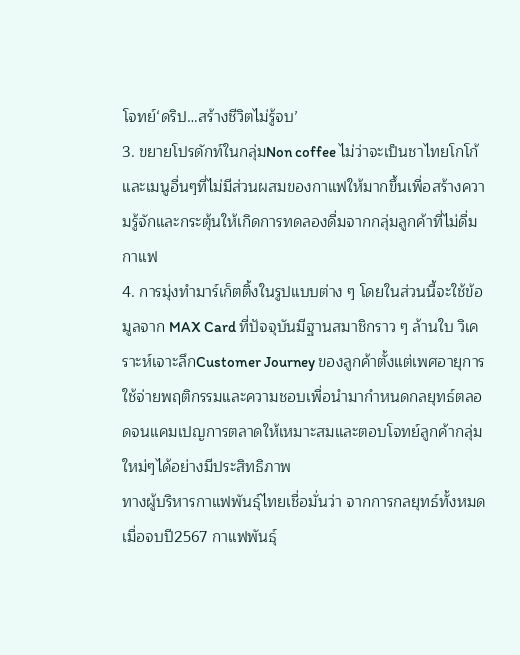โจทย์‘ดริป…สร้างชีวิตไม่รู้จบ’
3. ขยายโปรดักท์ในกลุ่มNon coffee ไม่ว่าจะเป็นชาไทยโกโก้และเมนูอื่นๆที่ไม่มีส่วนผสมของกาแฟให้มากขึ้นเพื่อสร้างความรู้จักและกระตุ้นให้เกิดการทดลองดื่มจากกลุ่มลูกค้าที่ไม่ดื่มกาแฟ
4. การมุ่งทำมาร์เก็ตติ้งในรูปแบบต่าง ๆ โดยในส่วนนี้จะใช้ข้อมูลจาก MAX Card ที่ปัจจุบันมีฐานสมาชิกราว ๆ ล้านใบ วิเคราะห์เจาะลึกCustomer Journey ของลูกค้าตั้งแต่เพศอายุการใช้จ่ายพฤติกรรมและความชอบเพื่อนำมากำหนดกลยุทธ์ตลอดจนแคมเปญการตลาดให้เหมาะสมและตอบโจทย์ลูกค้ากลุ่มใหม่ๆได้อย่างมีประสิทธิภาพ
ทางผู้บริหารกาแฟพันธุ์ไทยเชื่อมั่นว่า จากการกลยุทธ์ทั้งหมดเมื่อจบปี2567 กาแฟพันธุ์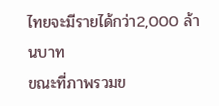ไทยจะมีรายได้กว่า2,000 ล้านบาท
ขณะที่ภาพรวมข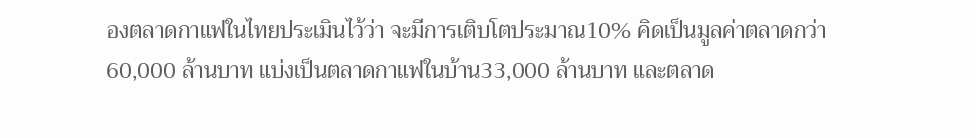องตลาดกาแฟในไทยประเมินไว้ว่า จะมีการเติบโตประมาณ10% คิดเป็นมูลค่าตลาดกว่า60,000 ล้านบาท แบ่งเป็นตลาดกาแฟในบ้าน33,000 ล้านบาท และตลาด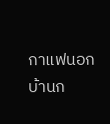กาแฟนอกบ้านก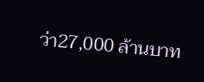ว่า27,000 ล้านบาท